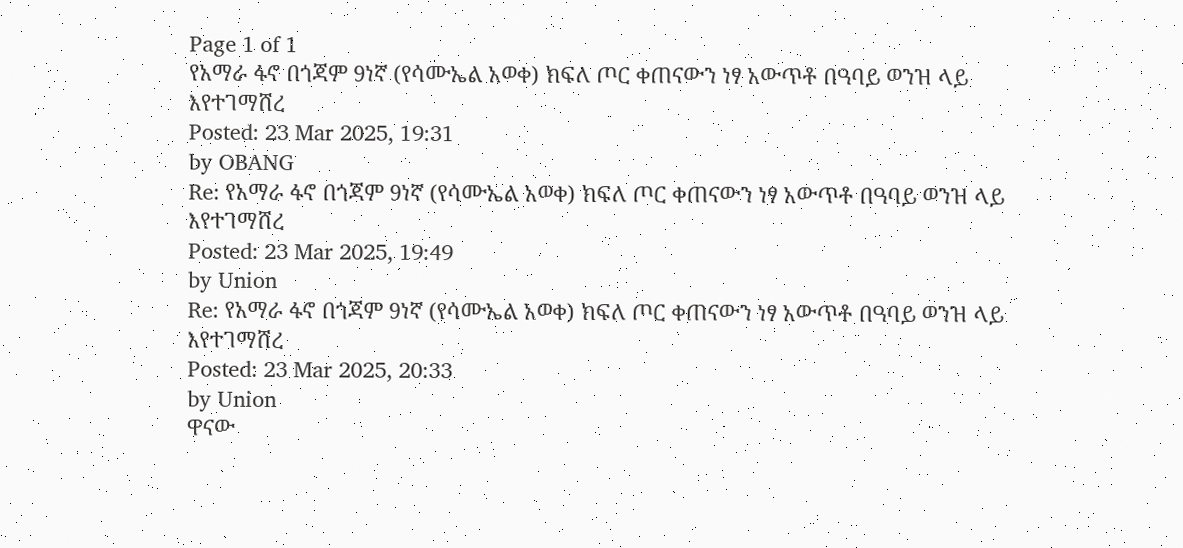Page 1 of 1
የአማራ ፋኖ በጎጃም 9ነኛ (የሳሙኤል አወቀ) ክፍለ ጦር ቀጠናውን ነፃ አውጥቶ በዓባይ ወንዝ ላይ እየተገማሸረ
Posted: 23 Mar 2025, 19:31
by OBANG
Re: የአማራ ፋኖ በጎጃም 9ነኛ (የሳሙኤል አወቀ) ክፍለ ጦር ቀጠናውን ነፃ አውጥቶ በዓባይ ወንዝ ላይ እየተገማሸረ
Posted: 23 Mar 2025, 19:49
by Union
Re: የአማራ ፋኖ በጎጃም 9ነኛ (የሳሙኤል አወቀ) ክፍለ ጦር ቀጠናውን ነፃ አውጥቶ በዓባይ ወንዝ ላይ እየተገማሸረ
Posted: 23 Mar 2025, 20:33
by Union
ዋናው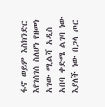ፋኖ ወይም እስክንድር እየገሰገሰ ስለሆነ የዘመነ አገው ሚልሻ አዲስ አበባ ቀድሜ ልገባ ነው እያለች ነው በጋላ ጦር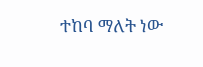ተከባ ማለት ነው